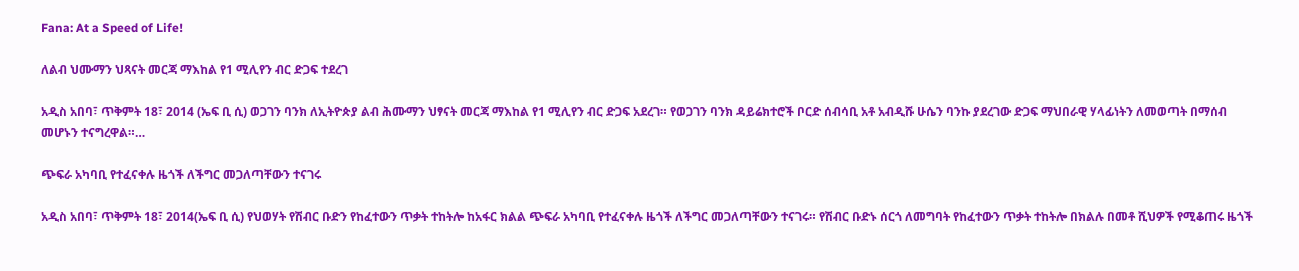Fana: At a Speed of Life!

ለልብ ህሙማን ህጻናት መርጃ ማእከል የ1 ሚሊየን ብር ድጋፍ ተደረገ

አዲስ አበባ፣ ጥቅምት 18፣ 2014 (ኤፍ ቢ ሲ) ወጋገን ባንክ ለኢትዮጵያ ልብ ሕሙማን ህፃናት መርጃ ማእከል የ1 ሚሊየን ብር ድጋፍ አደረገ። የወጋገን ባንክ ዳይሬክተሮች ቦርድ ሰብሳቢ አቶ አብዲሹ ሁሴን ባንኩ ያደረገው ድጋፍ ማህበራዊ ሃላፊነትን ለመወጣት በማሰብ መሆኑን ተናግረዋል።…

ጭፍራ አካባቢ የተፈናቀሉ ዜጎች ለችግር መጋለጣቸውን ተናገሩ

አዲስ አበባ፣ ጥቅምት 18፣ 2014(ኤፍ ቢ ሲ) የህወሃት የሽብር ቡድን የከፈተውን ጥቃት ተከትሎ ከአፋር ክልል ጭፍራ አካባቢ የተፈናቀሉ ዜጎች ለችግር መጋለጣቸውን ተናገሩ። የሽብር ቡድኑ ሰርጎ ለመግባት የከፈተውን ጥቃት ተከትሎ በክልሉ በመቶ ሺህዎች የሚቆጠሩ ዜጎች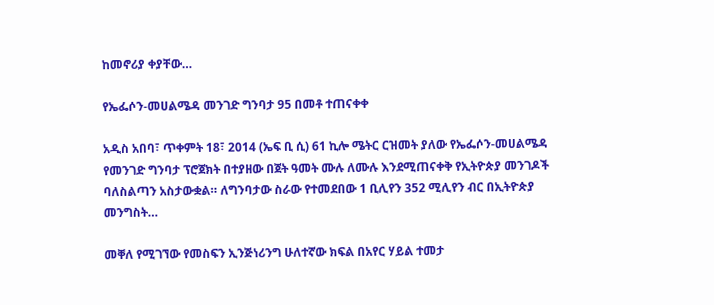ከመኖሪያ ቀያቸው…

የኤፌሶን-መሀልሜዳ መንገድ ግንባታ 95 በመቶ ተጠናቀቀ

አዲስ አበባ፣ ጥቀምት 18፣ 2014 (ኤፍ ቢ ሲ) 61 ኪሎ ሜትር ርዝመት ያለው የኤፌሶን-መሀልሜዳ የመንገድ ግንባታ ፕሮጀክት በተያዘው በጀት ዓመት ሙሉ ለሙሉ እንደሚጠናቀቅ የኢትዮጵያ መንገዶች ባለስልጣን አስታውቋል። ለግንባታው ስራው የተመደበው 1 ቢሊየን 352 ሚሊየን ብር በኢትዮጵያ መንግስት…

መቐለ የሚገኘው የመስፍን ኢንጅነሪንግ ሁለተኛው ክፍል በአየር ሃይል ተመታ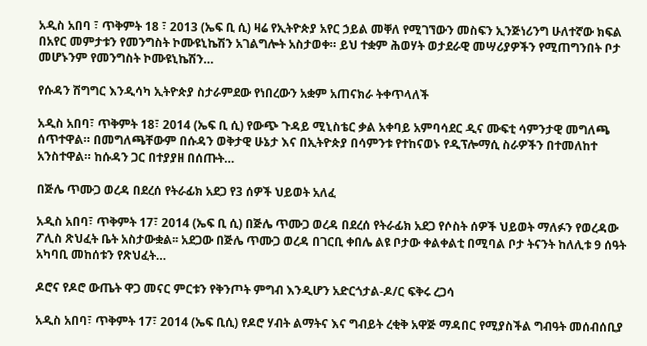አዲስ አበባ ፣ ጥቅምት 18 ፣ 2013 (ኤፍ ቢ ሲ) ዛሬ የኢትዮጵያ አየር ኃይል መቐለ የሚገኘውን መስፍን ኢንጅነሪንግ ሁለተኛው ክፍል በአየር መምታቱን የመንግስት ኮሙዩኒኬሽን አገልግሎት አስታወቀ። ይህ ተቋም ሕወሃት ወታደራዊ መሣሪያዎችን የሚጠግንበት ቦታ መሆኑንም የመንግስት ኮሙዩኒኬሽን…

የሱዳን ሽግግር እንዲሳካ ኢትዮጵያ ስታራምደው የነበረውን አቋም አጠናክራ ትቀጥላለች

አዲስ አበባ፣ ጥቅምት 18፣ 2014 (ኤፍ ቢ ሲ) የውጭ ጉዳይ ሚኒስቴር ቃል አቀባይ አምባሳደር ዲና ሙፍቲ ሳምንታዊ መግለጫ ሰጥተዋል። በመግለጫቸውም በሱዳን ወቅታዊ ሁኔታ እና በኢትዮጵያ በሳምንቱ የተከናወኑ የዲፕሎማሲ ስራዎችን በተመለከተ አንስተዋል። ከሱዳን ጋር በተያያዘ በሰጡት…

በጅሌ ጥሙጋ ወረዳ በደረሰ የትራፊክ አደጋ የ3 ሰዎች ህይወት አለፈ

አዲስ አበባ፣ ጥቅምት 17፣ 2014 (ኤፍ ቢ ሲ) በጅሌ ጥሙጋ ወረዳ በደረሰ የትራፊክ አደጋ የሶስት ሰዎች ህይወት ማለፉን የወረዳው ፖሊስ ጽህፈት ቤት አስታውቋል፡፡ አደጋው በጅሌ ጥሙጋ ወረዳ በገርቢ ቀበሌ ልዩ ቦታው ቀልቀልቲ በሚባል ቦታ ትናንት ከለሊቱ 9 ሰዓት አካባቢ መከሰቱን የጽህፈት…

ዶሮና የዶሮ ውጤት ዋጋ መናር ምርቱን የቅንጦት ምግብ እንዲሆን አድርጎታል-ዶ/ር ፍቅሩ ረጋሳ

አዲስ አበባ፣ ጥቅምት 17፣ 2014 (ኤፍ ቢሲ) የዶሮ ሃብት ልማትና እና ግብይት ረቂቅ አዋጅ ማዳበር የሚያስችል ግብዓት መሰብሰቢያ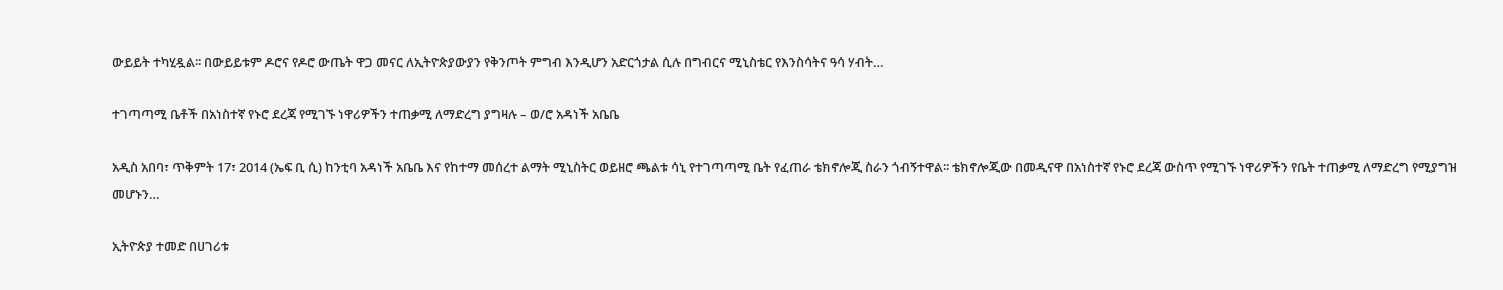ውይይት ተካሂዷል፡፡ በውይይቱም ዶሮና የዶሮ ውጤት ዋጋ መናር ለኢትዮጵያውያን የቅንጦት ምግብ እንዲሆን አድርጎታል ሲሉ በግብርና ሚኒስቴር የእንስሳትና ዓሳ ሃብት…

ተገጣጣሚ ቤቶች በአነስተኛ የኑሮ ደረጃ የሚገኙ ነዋሪዎችን ተጠቃሚ ለማድረግ ያግዛሉ – ወ/ሮ አዳነች አቤቤ

አዲስ አበባ፣ ጥቅምት 17፣ 2014 (ኤፍ ቢ ሲ) ከንቲባ አዳነች አቤቤ እና የከተማ መሰረተ ልማት ሚኒስትር ወይዘሮ ጫልቱ ሳኒ የተገጣጣሚ ቤት የፈጠራ ቴክኖሎጂ ስራን ጎብኝተዋል፡፡ ቴክኖሎጂው በመዲናዋ በአነስተኛ የኑሮ ደረጃ ውስጥ የሚገኙ ነዋሪዎችን የቤት ተጠቃሚ ለማድረግ የሚያግዝ መሆኑን…

ኢትዮጵያ ተመድ በሀገሪቱ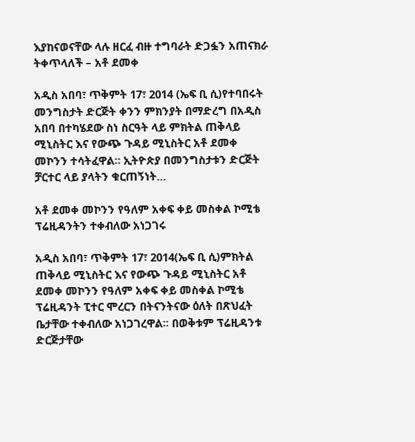እያከናወናቸው ላሉ ዘርፈ ብዙ ተግባራት ድጋፏን አጠናክራ ትቀጥላለች – አቶ ደመቀ

አዲስ አበባ፣ ጥቅምት 17፣ 2014 (ኤፍ ቢ ሲ)የተባበሩት መንግስታት ድርጅት ቀንን ምክንያት በማድረግ በአዲስ አበባ በተካሄደው ስነ ስርዓት ላይ ምክትል ጠቅላይ ሚኒስትር እና የውጭ ጉዳይ ሚኒስትር አቶ ደመቀ መኮንን ተሳትፈዋል። ኢትዮጵያ በመንግስታቱን ድርጅት ቻርተር ላይ ያላትን ቁርጠኝነት…

አቶ ደመቀ መኮንን የዓለም አቀፍ ቀይ መስቀል ኮሚቴ ፕሬዚዳንትን ተቀብለው አነጋገሩ

አዲስ አበባ፣ ጥቅምት 17፣ 2014(ኤፍ ቢ ሲ)ምክትል ጠቅላይ ሚኒስትር እና የውጭ ጉዳይ ሚኒስትር አቶ ደመቀ መኮንን የዓለም አቀፍ ቀይ መስቀል ኮሚቴ ፕሬዚዳንት ፒተር ሞረርን በትናንትናው ዕለት በጽህፈት ቤታቸው ተቀብለው አነጋገረዋል፡፡ በወቅቱም ፕሬዚዳንቱ ድርጅታቸው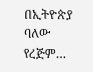በኢትዮጵያ ባለው የረጅም…